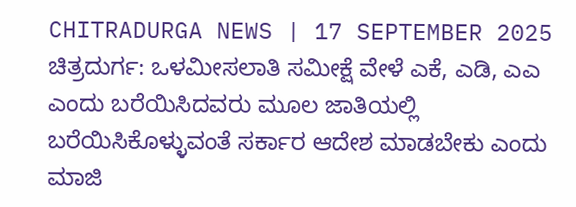CHITRADURGA NEWS | 17 SEPTEMBER 2025
ಚಿತ್ರದುರ್ಗ: ಒಳಮೀಸಲಾತಿ ಸಮೀಕ್ಷೆ ವೇಳೆ ಎಕೆ, ಎಡಿ, ಎಎ ಎಂದು ಬರೆಯಿಸಿದವರು ಮೂಲ ಜಾತಿಯಲ್ಲಿ ಬರೆಯಿಸಿಕೊಳ್ಳುವಂತೆ ಸರ್ಕಾರ ಆದೇಶ ಮಾಡಬೇಕು ಎಂದು ಮಾಜಿ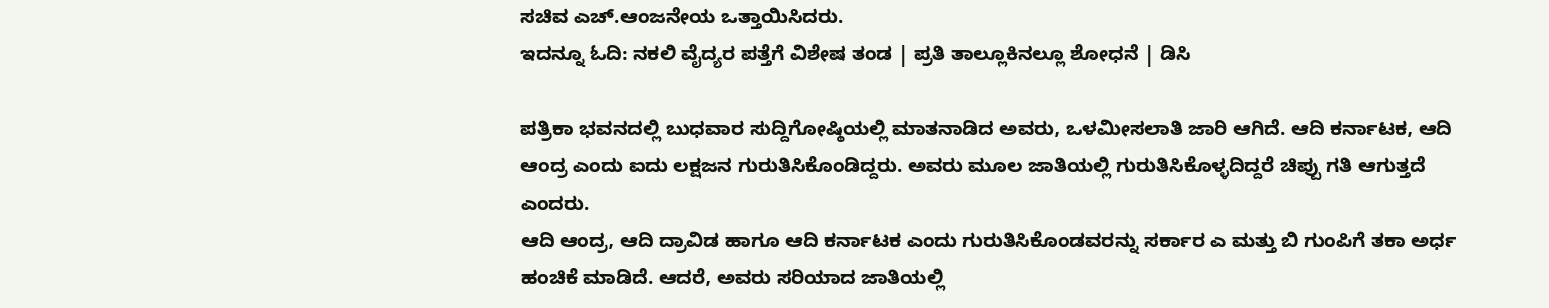ಸಚಿವ ಎಚ್.ಆಂಜನೇಯ ಒತ್ತಾಯಿಸಿದರು.
ಇದನ್ನೂ ಓದಿ: ನಕಲಿ ವೈದ್ಯರ ಪತ್ತೆಗೆ ವಿಶೇಷ ತಂಡ | ಪ್ರತಿ ತಾಲ್ಲೂಕಿನಲ್ಲೂ ಶೋಧನೆ | ಡಿಸಿ

ಪತ್ರಿಕಾ ಭವನದಲ್ಲಿ ಬುಧವಾರ ಸುದ್ದಿಗೋಷ್ಠಿಯಲ್ಲಿ ಮಾತನಾಡಿದ ಅವರು, ಒಳಮೀಸಲಾತಿ ಜಾರಿ ಆಗಿದೆ. ಆದಿ ಕರ್ನಾಟಕ, ಆದಿ ಆಂದ್ರ ಎಂದು ಐದು ಲಕ್ಷಜನ ಗುರುತಿಸಿಕೊಂಡಿದ್ದರು. ಅವರು ಮೂಲ ಜಾತಿಯಲ್ಲಿ ಗುರುತಿಸಿಕೊಳ್ಳದಿದ್ದರೆ ಚಿಪ್ಪು ಗತಿ ಆಗುತ್ತದೆ ಎಂದರು.
ಆದಿ ಆಂದ್ರ, ಆದಿ ದ್ರಾವಿಡ ಹಾಗೂ ಆದಿ ಕರ್ನಾಟಕ ಎಂದು ಗುರುತಿಸಿಕೊಂಡವರನ್ನು ಸರ್ಕಾರ ಎ ಮತ್ತು ಬಿ ಗುಂಪಿಗೆ ತಕಾ ಅರ್ಧ ಹಂಚಿಕೆ ಮಾಡಿದೆ. ಆದರೆ, ಅವರು ಸರಿಯಾದ ಜಾತಿಯಲ್ಲಿ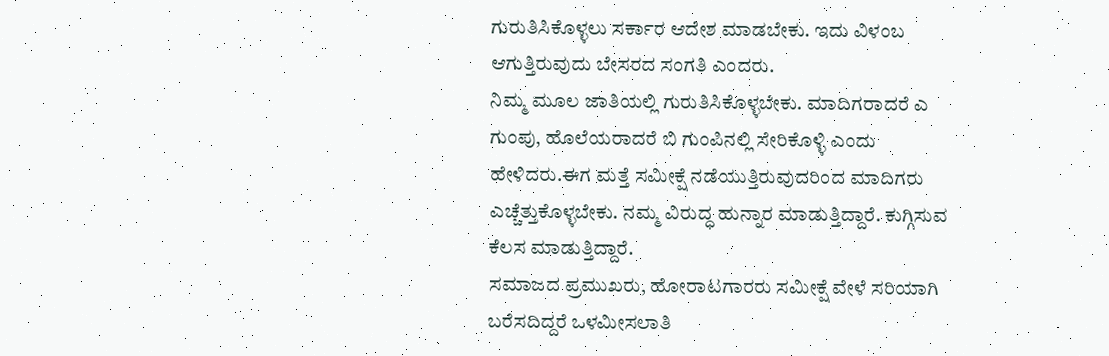ಗುರುತಿಸಿಕೊಳ್ಳಲು ಸರ್ಕಾರ ಆದೇಶ ಮಾಡಬೇಕು. ಇದು ವಿಳಂಬ ಆಗುತ್ತಿರುವುದು ಬೇಸರದ ಸಂಗತಿ ಎಂದರು.
ನಿಮ್ಮ ಮೂಲ ಜಾತಿಯಲ್ಲಿ ಗುರುತಿಸಿಕೊಳ್ಳಬೇಕು. ಮಾದಿಗರಾದರೆ ಎ ಗುಂಪು, ಹೊಲೆಯರಾದರೆ ಬಿ ಗುಂಪಿನಲ್ಲಿ ಸೇರಿಕೊಳ್ಳಿ ಎಂದು ಹೇಳಿದರು.ಈಗ ಮತ್ತೆ ಸಮೀಕ್ಷೆ ನಡೆಯುತ್ತಿರುವುದರಿಂದ ಮಾದಿಗರು ಎಚ್ಚೆತ್ತುಕೊಳ್ಳಬೇಕು. ನಮ್ಮ ವಿರುದ್ಧ ಹುನ್ನಾರ ಮಾಡುತ್ತಿದ್ದಾರೆ. ಕುಗ್ಗಿಸುವ ಕೆಲಸ ಮಾಡುತ್ತಿದ್ದಾರೆ.
ಸಮಾಜದ ಪ್ರಮುಖರು, ಹೋರಾಟಗಾರರು ಸಮೀಕ್ಷೆ ವೇಳೆ ಸರಿಯಾಗಿ ಬರೆಸದಿದ್ದರೆ ಒಳಮೀಸಲಾತಿ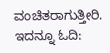ವಂಚಿತರಾಗುತ್ತೀರಿ.
ಇದನ್ನೂ ಓದಿ: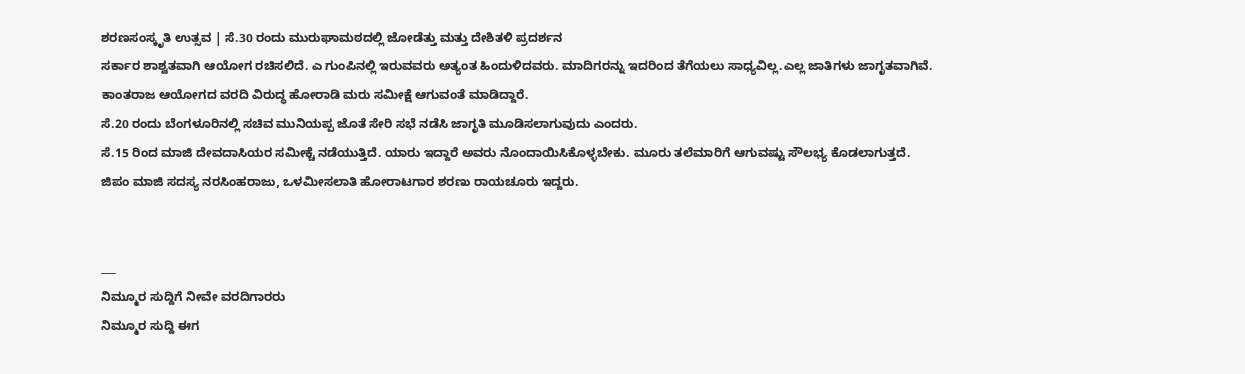ಶರಣಸಂಸ್ಕೃತಿ ಉತ್ಸವ | ಸೆ.30 ರಂದು ಮುರುಘಾಮಠದಲ್ಲಿ ಜೋಡೆತ್ತು ಮತ್ತು ದೇಶಿತಳಿ ಪ್ರದರ್ಶನ
ಸರ್ಕಾರ ಶಾಶ್ವತವಾಗಿ ಆಯೋಗ ರಚಿಸಲಿದೆ. ಎ ಗುಂಪಿನಲ್ಲಿ ಇರುವವರು ಅತ್ಯಂತ ಹಿಂದುಳಿದವರು. ಮಾದಿಗರನ್ನು ಇದರಿಂದ ತೆಗೆಯಲು ಸಾಧ್ಯವಿಲ್ಲ.ಎಲ್ಲ ಜಾತಿಗಳು ಜಾಗೃತವಾಗಿವೆ. ಕಾಂತರಾಜ ಆಯೋಗದ ವರದಿ ವಿರುದ್ಧ ಹೋರಾಡಿ ಮರು ಸಮೀಕ್ಷೆ ಆಗುವಂತೆ ಮಾಡಿದ್ದಾರೆ.
ಸೆ.20 ರಂದು ಬೆಂಗಳೂರಿನಲ್ಲಿ ಸಚಿವ ಮುನಿಯಪ್ಪ ಜೊತೆ ಸೇರಿ ಸಭೆ ನಡೆಸಿ ಜಾಗೃತಿ ಮೂಡಿಸಲಾಗುವುದು ಎಂದರು.
ಸೆ.15 ರಿಂದ ಮಾಜಿ ದೇವದಾಸಿಯರ ಸಮೀಕ್ಚೆ ನಡೆಯುತ್ತಿದೆ. ಯಾರು ಇದ್ದಾರೆ ಅವರು ನೊಂದಾಯಿಸಿಕೊಳ್ಳಬೇಕು. ಮೂರು ತಲೆಮಾರಿಗೆ ಆಗುವಷ್ಟು ಸೌಲಭ್ಯ ಕೊಡಲಾಗುತ್ತದೆ.
ಜಿಪಂ ಮಾಜಿ ಸದಸ್ಯ ನರಸಿಂಹರಾಜು, ಒಳಮೀಸಲಾತಿ ಹೋರಾಟಗಾರ ಶರಣು ರಾಯಚೂರು ಇದ್ದರು.


___
ನಿಮ್ಮೂರ ಸುದ್ದಿಗೆ ನೀವೇ ವರದಿಗಾರರು
ನಿಮ್ಮೂರ ಸುದ್ದಿ ಈಗ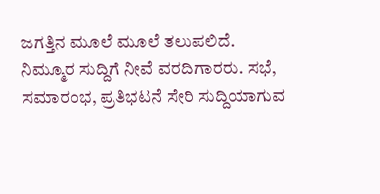ಜಗತ್ತಿನ ಮೂಲೆ ಮೂಲೆ ತಲುಪಲಿದೆ. ನಿಮ್ಮೂರ ಸುದ್ದಿಗೆ ನೀವೆ ವರದಿಗಾರರು. ಸಭೆ, ಸಮಾರಂಭ, ಪ್ರತಿಭಟನೆ ಸೇರಿ ಸುದ್ದಿಯಾಗುವ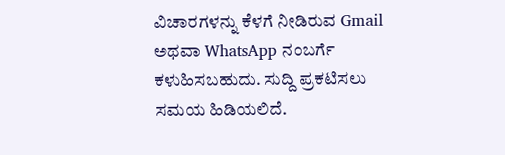ವಿಚಾರಗಳನ್ನು ಕೆಳಗೆ ನೀಡಿರುವ Gmail ಅಥವಾ WhatsApp ನಂಬರ್ಗೆ ಕಳುಹಿಸಬಹುದು. ಸುದ್ದಿ ಪ್ರಕಟಿಸಲು ಸಮಯ ಹಿಡಿಯಲಿದೆ.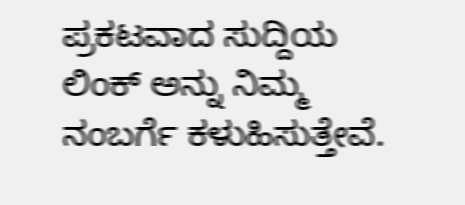ಪ್ರಕಟವಾದ ಸುದ್ದಿಯ ಲಿಂಕ್ ಅನ್ನು ನಿಮ್ಮ ನಂಬರ್ಗೆ ಕಳುಹಿಸುತ್ತೇವೆ.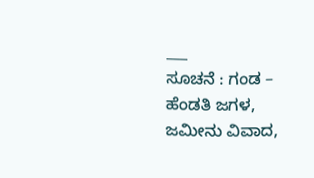___
ಸೂಚನೆ : ಗಂಡ – ಹೆಂಡತಿ ಜಗಳ, ಜಮೀನು ವಿವಾದ,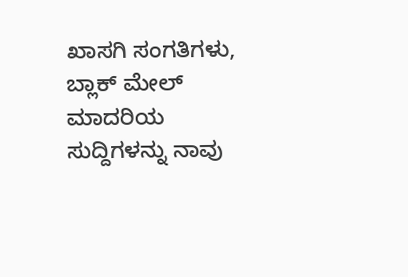ಖಾಸಗಿ ಸಂಗತಿಗಳು, ಬ್ಲಾಕ್ ಮೇಲ್ ಮಾದರಿಯ ಸುದ್ದಿಗಳನ್ನು ನಾವು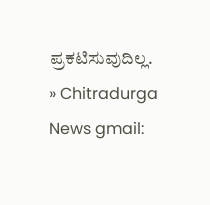ಪ್ರಕಟಿಸುವುದಿಲ್ಲ.
» Chitradurga News gmail: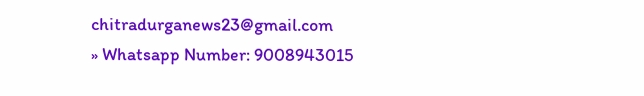chitradurganews23@gmail.com
» Whatsapp Number: 9008943015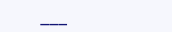___